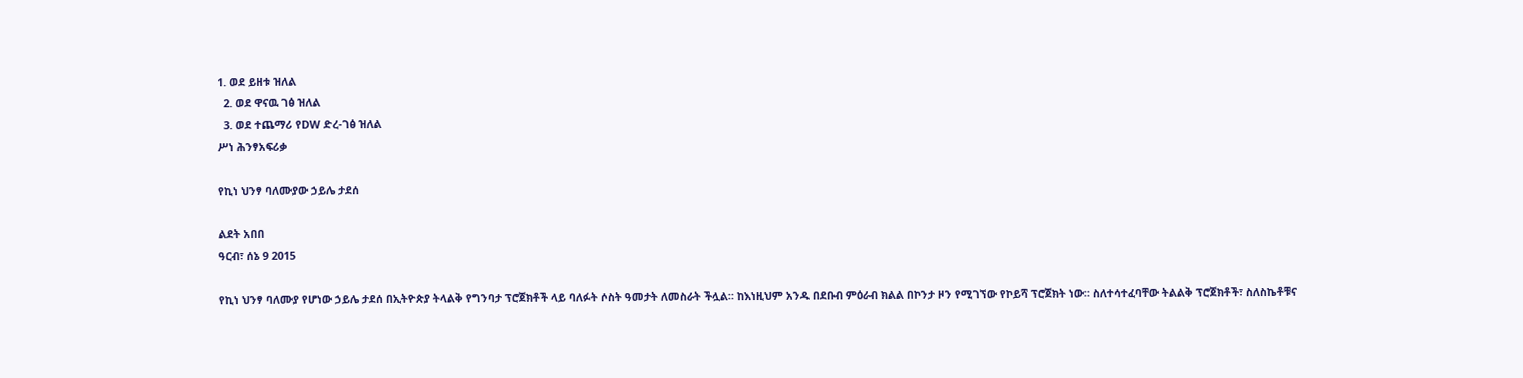1. ወደ ይዘቱ ዝለል
  2. ወደ ዋናዉ ገፅ ዝለል
  3. ወደ ተጨማሪ የDW ድረ-ገፅ ዝለል
ሥነ ሕንፃአፍሪቃ

የኪነ ህንፃ ባለሙያው ኃይሌ ታደሰ

ልደት አበበ
ዓርብ፣ ሰኔ 9 2015

የኪነ ህንፃ ባለሙያ የሆነው ኃይሌ ታደሰ በኢትዮጵያ ትላልቅ የግንባታ ፕሮጀክቶች ላይ ባለፉት ሶስት ዓመታት ለመስራት ችሏል። ከእነዚህም አንዱ በደቡብ ምዕራብ ክልል በኮንታ ዞን የሚገኘው የኮይሻ ፕሮጀክት ነው። ስለተሳተፈባቸው ትልልቅ ፕሮጀክቶች፣ ስለስኬቶቹና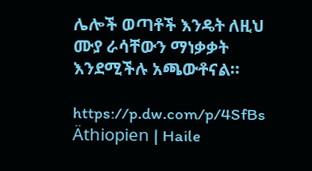ሌሎች ወጣቶች እንዴት ለዚህ ሙያ ራሳቸውን ማነቃቃት እንደሚችሉ አጫውቶናል።

https://p.dw.com/p/4SfBs
Äthiopien | Haile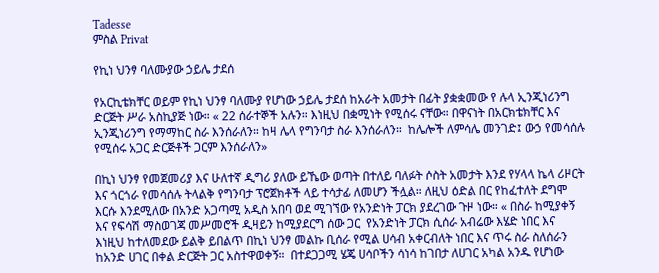Tadesse
ምስል Privat

የኪነ ህንፃ ባለሙያው ኃይሌ ታደሰ

የአርኪቴክቸር ወይም የኪነ ህንፃ ባለሙያ የሆነው ኃይሌ ታደሰ ከአራት አመታት በፊት ያቋቋመው የ ሉላ ኢንጂነሪንግ ድርጅት ሥራ አስኪያጅ ነው። « 22 ሰራተኞች አሉን። እነዚህ በቋሚነት የሚሰሩ ናቸው። በዋናነት በአርክቴክቸር እና ኢንጂነሪንግ የማማከር ስራ እንሰራለን። ከዛ ሌላ የግንባታ ስራ እንሰራለን።  ከሌሎች ለምሳሌ መንገድ፤ ውኃ የመሳሰሉ የሚሰሩ አጋር ድርጅቶች ጋርም እንሰራለን»

በኪነ ህንፃ የመጀመሪያ እና ሁለተኛ ዲግሪ ያለው ይኼው ወጣት በተለይ ባለፉት ሶስት አመታት እንደ የሃላላ ኬላ ሪዞርት እና ጎርጎራ የመሳሰሉ ትላልቅ የግንባታ ፕሮጀክቶች ላይ ተሳታፊ ለመሆን ችሏል። ለዚህ ዕድል በር የከፈተለት ደግሞ እርሱ እንደሚለው በአንድ አጋጣሚ አዲስ አበባ ወደ ሚገኘው የአንድነት ፓርክ ያደረገው ጉዞ ነው። « በስራ ከሚያቀኝ እና የፍሳሽ ማስወገጃ መሥመሮች ዲዛይን ከሚያደርግ ሰው ጋር  የአንድነት ፓርክ ሲሰራ አብሬው እሄድ ነበር እና እነዚህ ከተለመደው ይልቅ ይበልጥ በኪነ ህንፃ መልኩ ቢሰራ የሚል ሀሳብ አቀርብለት ነበር እና ጥሩ ስራ ስለሰራን ከአንድ ሀገር በቀል ድርጅት ጋር አስተዋወቀኝ።  በተደጋጋሚ ሄጄ ሀሳቦችን ሳነሳ ከገበታ ለሀገር አካል አንዱ የሆነው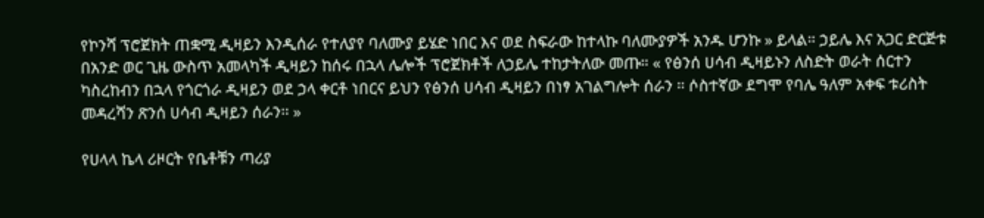የኮንሻ ፕሮጀክት ጠቋሚ ዲዛይን እንዲሰራ የተለያየ ባለሙያ ይሄድ ነበር እና ወደ ስፍራው ከተላኩ ባለሙያዎች አንዱ ሆንኩ » ይላል። ኃይሌ እና አጋር ድርጅቱ በአንድ ወር ጊዜ ውስጥ አመላካች ዲዛይን ከሰሩ በኋላ ሌሎች ፕሮጀክቶች ለኃይሌ ተከታትለው መጡ። « የፅንሰ ሀሳብ ዲዛይኑን ለስድት ወራት ሰርተን ካስረከብን በኋላ የጎርጎራ ዲዛይን ወደ ኃላ ቀርቶ ነበርና ይህን የፅንሰ ሀሳብ ዲዛይን በነፃ አገልግሎት ሰራን ። ሶስተኛው ደግሞ የባሌ ዓለም አቀፍ ቱሪስት መዳረሻን ጽንሰ ሀሳብ ዲዛይን ሰራን። »

የሀላላ ኬላ ሪዞርት የቤቶቹን ጣሪያ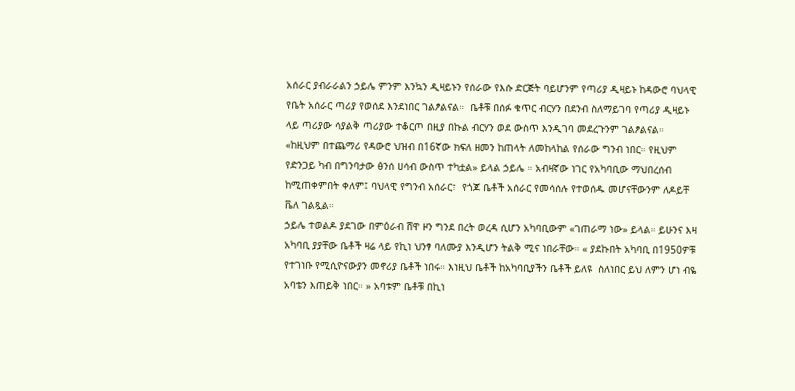አሰራር ያብራራልን ኃይሌ ምንም እንኳን ዲዛይኑን የሰራው የእሱ ድርጅት ባይሆንም የጣሪያ ዲዛይኑ ከዳውሮ ባህላዊ የቤት አሰራር ጣሪያ የወሰደ እንደነበር ገልፆልናል።  ቤቶቹ በሰፉ ቁጥር ብርሃን በደንብ ስለማይገባ የጣሪያ ዲዛይኑ ላይ ጣሪያው ሳያልቅ ጣሪያው ተቆርጦ በዚያ በኩል ብርሃን ወደ ውስጥ እንዲገባ መደረጉንም ገልፆልናል።  «ከዚህም በተጨማሪ የዳውሮ ህዝብ በ16ኛው ክፍለ ዘመን ከጠላት ለመከላከል የሰራው ግንብ ነበር። የዚህም የድንጋይ ካብ በግንባታው ፅንሰ ሀሳብ ውስጥ ተካቷል» ይላል ኃይሌ ። አብዛኛው ነገር የአካባቢው ማህበረሰብ ከሚጠቀምበት ቀለም፤ ባህላዊ የግንብ አሰራር፣  የጎጆ ቤቶች አሰራር የመሳሰሉ የተወሰዱ መሆናቸውንም ለዶይቸ ቬለ ገልጿል።
ኃይሌ ተወልዶ ያደገው በምዕራብ ሸዋ ዞን ግንደ በረት ወረዳ ሲሆን አካባቢውም «ገጠራማ ነው» ይላል። ይሁንና እዛ አካባቢ ያያቸው ቤቶች ዛሬ ላይ የኪነ ህንፃ ባለሙያ እንዲሆን ትልቅ ሚና ነበራቸው። « ያደኩበት አካባቢ በ1950ዎቹ የተገነቡ የሚሲዮናውያን መኖሪያ ቤቶች ነበሩ። እነዚህ ቤቶች ከአካባቢያችን ቤቶች ይለዩ  ስለነበር ይህ ለምን ሆነ ብዬ አባቴን እጠይቅ ነበር። » አባቱም ቤቶቹ በኪነ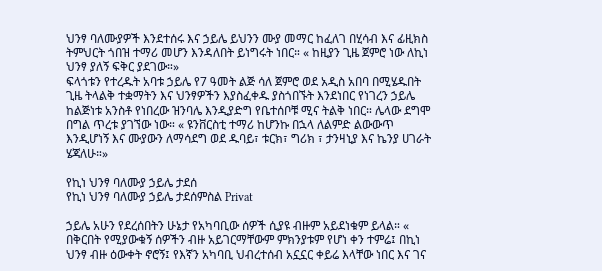ህንፃ ባለሙያዎች እንደተሰሩ እና ኃይሌ ይህንን ሙያ መማር ከፈለገ በሂሳብ እና ፊዚክስ ትምህርት ጎበዝ ተማሪ መሆን እንዳለበት ይነግሩት ነበር። « ከዚያን ጊዜ ጀምሮ ነው ለኪነ ህንፃ ያለኝ ፍቅር ያደገው።»
ፍላጎቱን የተረዱት አባቱ ኃይሌ የ7 ዓመት ልጅ ሳለ ጀምሮ ወደ አዲስ አበባ በሚሄዱበት ጊዜ ትላልቅ ተቋማትን እና ህንፃዎችን እያስፈቀዱ ያስጎበኙት እንደነበር የነገረን ኃይሌ ከልጅነቱ አንስቶ የነበረው ዝንባሌ እንዲያድግ የቤተሰቦቹ ሚና ትልቅ ነበር። ሌላው ደግሞ በግል ጥረቱ ያገኘው ነው። « ዩንቨርስቲ ተማሪ ከሆንኩ በኋላ ለልምድ ልውውጥ እንዲሆነኝ እና ሙያውን ለማሳደግ ወደ ዱባይ፣ ቱርክ፣ ግሪክ ፣ ታንዛኒያ እና ኬንያ ሀገራት ሄጃለሁ።»

የኪነ ህንፃ ባለሙያ ኃይሌ ታደሰ
የኪነ ህንፃ ባለሙያ ኃይሌ ታደሰምስል Privat

ኃይሌ አሁን የደረሰበትን ሁኔታ የአካባቢው ሰዎች ሲያዩ ብዙም አይደነቁም ይላል። « በቅርበት የሚያውቁኝ ሰዎችን ብዙ አይገርማቸውም ምክንያቱም የሆነ ቀን ተምሬ፤ በኪነ ህንፃ ብዙ ዕውቀት ኖሮኝ፤ የእኛን አካባቢ ህብረተሰብ አኗኗር ቀይሬ እላቸው ነበር እና ገና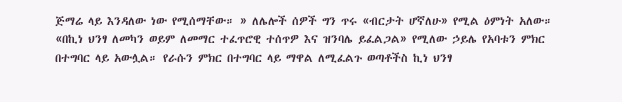ጅማሬ ላይ እንዳለው ነው የሚሰማቸው። » ለሌሎች ሰዎች ግን ጥሩ «ብርታት ሆኛለሁ» የሚል ዕምነት አለው።
«በኪነ ህንፃ ለመካን ወይም ለመማር ተፈጥሮዊ ተሰጥዎ እና ዝንባሌ ይፈልጋል» የሚለው ኃይሌ የአባቱን ምክር በተግባር ላይ አውሏል። የራሱን ምክር በተግባር ላይ ማዋል ለሚፈልጉ ወጣቶችስ ኪነ ህንፃ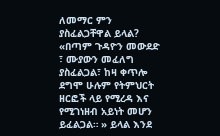ለመማር ምን ያስፈልጋቸዋል ይላል? «በጣም ጉዳዮን መውደድ ፣ ሙያውን መፈለግ ያስፈልጋል፣ ከዛ ቀጥሎ ደግሞ ሁሉም የትምህርት ዘርፎች ላይ የሚረዳ እና የሚገነዘብ አይነት መሆን ይፈልጋል። » ይላል እንደ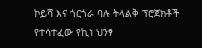ኮይሻ እና ጎርጎራ ባሉ ትላልቅ ፕሮጀክቶች የተሳተፈው የኪነ ህንፃ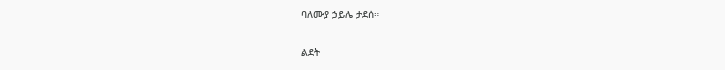ባለሙያ ኃይሌ ታደሰ።

ልደት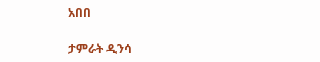አበበ

ታምራት ዲንሳ